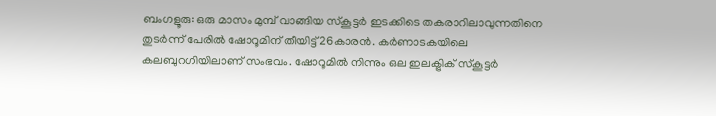ബംഗളൂരു: ഒരു മാസം മുമ്പ് വാങ്ങിയ സ്കൂട്ടർ ഇടക്കിടെ തകരാറിലാവുന്നതിനെ തുടർന്ന് പേരിൽ ഷോറൂമിന് തീയിട്ട് 26കാരൻ. കർണാടകയിലെ കലബുറഗിയിലാണ് സംഭവം. ഷോറൂമിൽ നിന്നും ഒല ഇലക്ട്രിക് സ്കൂട്ടർ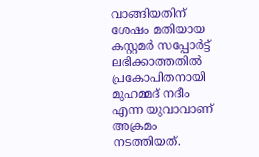വാങ്ങിയതിന് ശേഷം മതിയായ കസ്റ്റമർ സപ്പോർട്ട് ലഭിക്കാത്തതിൽ പ്രകോപിതനായി മുഹമ്മദ് നദീം എന്ന യുവാവാണ് അക്രമം നടത്തിയത്.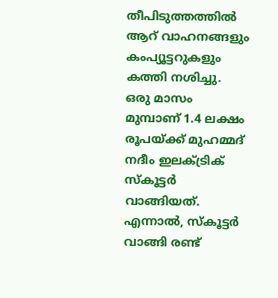തീപിടുത്തത്തിൽ ആറ് വാഹനങ്ങളും കംപ്യൂട്ടറുകളും കത്തി നശിച്ചു.
ഒരു മാസം മുമ്പാണ് 1.4 ലക്ഷം രൂപയ്ക്ക് മുഹമ്മദ് നദീം ഇലക്ട്രിക് സ്കൂട്ടർ വാങ്ങിയത്. എന്നാൽ, സ്കൂട്ടർ വാങ്ങി രണ്ട്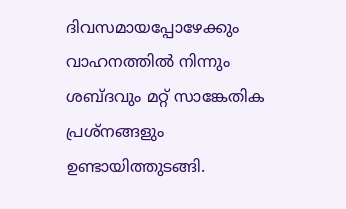ദിവസമായപ്പോഴേക്കും വാഹനത്തിൽ നിന്നും ശബ്ദവും മറ്റ് സാങ്കേതിക പ്രശ്നങ്ങളും ഉണ്ടായിത്തുടങ്ങി.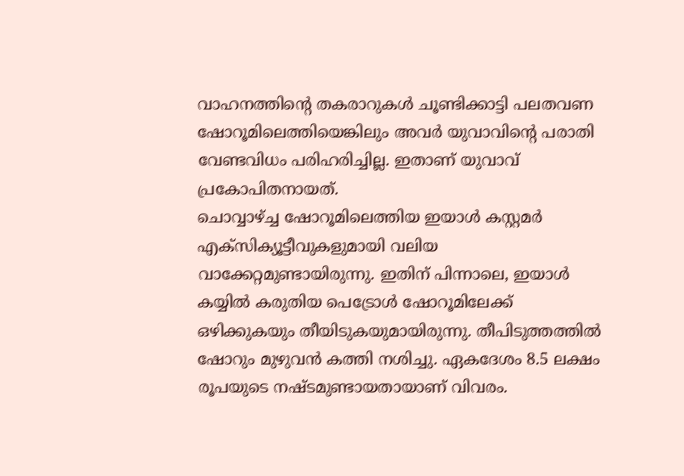വാഹനത്തിന്റെ തകരാറുകൾ ചൂണ്ടിക്കാട്ടി പലതവണ ഷോറൂമിലെത്തിയെങ്കിലും അവർ യുവാവിന്റെ പരാതി വേണ്ടവിധം പരിഹരിച്ചില്ല. ഇതാണ് യുവാവ് പ്രകോപിതനായത്.
ചൊവ്വാഴ്ച്ച ഷോറൂമിലെത്തിയ ഇയാൾ കസ്റ്റമർ എക്സിക്യൂട്ടീവുകളുമായി വലിയ വാക്കേറ്റമുണ്ടായിരുന്നു. ഇതിന് പിന്നാലെ, ഇയാൾ കയ്യിൽ കരുതിയ പെട്രോൾ ഷോറൂമിലേക്ക് ഒഴിക്കുകയും തീയിടുകയുമായിരുന്നു. തീപിടുത്തത്തിൽ ഷോറും മുഴുവൻ കത്തി നശിച്ചു. ഏകദേശം 8.5 ലക്ഷം രൂപയുടെ നഷ്ടമുണ്ടായതായാണ് വിവരം.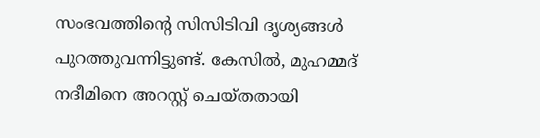സംഭവത്തിന്റെ സിസിടിവി ദൃശ്യങ്ങൾ പുറത്തുവന്നിട്ടുണ്ട്. കേസിൽ, മുഹമ്മദ് നദീമിനെ അറസ്റ്റ് ചെയ്തതായി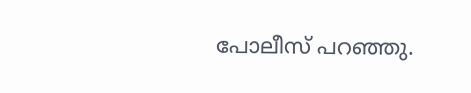പോലീസ് പറഞ്ഞു.